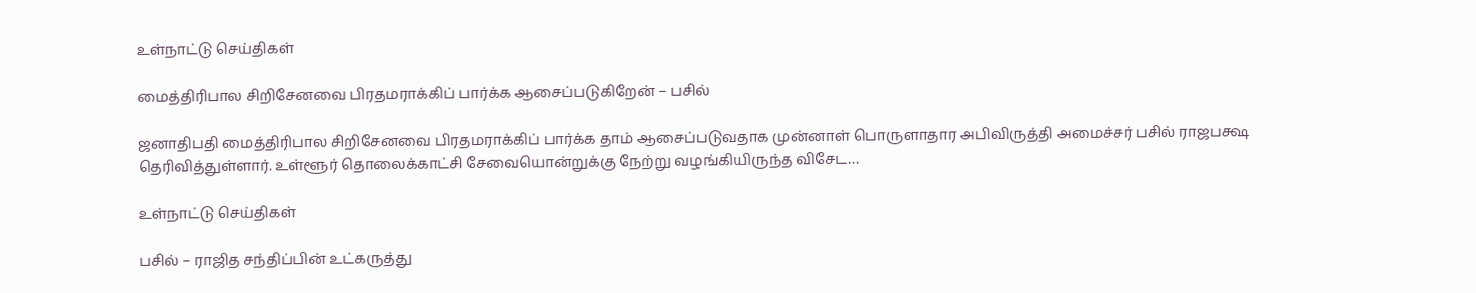உள்நாட்டு செய்திகள்

மைத்திரிபால சிறிசேனவை பிரதமராக்கிப் பார்க்க ஆசைப்படுகிறேன் – பசில்

ஜனாதிபதி மைத்திரிபால சிறிசேனவை பிரதமராக்கிப் பார்க்க தாம் ஆசைப்படுவதாக முன்னாள் பொருளாதார அபிவிருத்தி அமைச்சர் பசில் ராஜபக்ஷ தெரிவித்துள்ளார். உள்ளூர் தொலைக்காட்சி சேவையொன்றுக்கு நேற்று வழங்கியிருந்த விசேட…

உள்நாட்டு செய்திகள்

பசில் – ராஜித சந்திப்பின் உட்கருத்து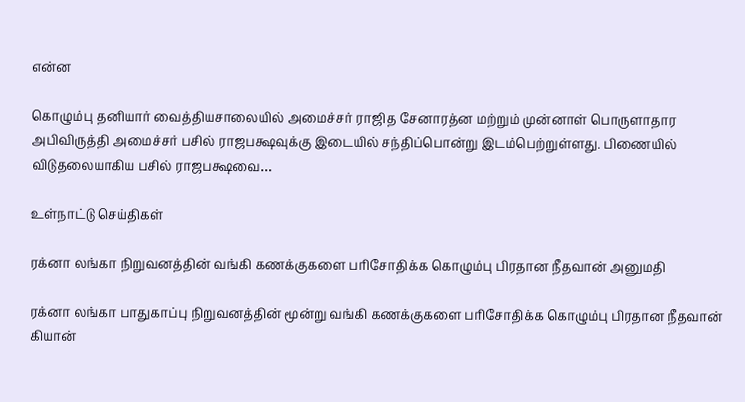என்ன

கொழும்பு தனியார் வைத்தியசாலையில் அமைச்சர் ராஜித சேனாரத்ன மற்றும் முன்னாள் பொருளாதார அபிவிருத்தி அமைச்சர் பசில் ராஜபக்ஷவுக்கு இடையில் சந்திப்பொன்று இடம்பெற்றுள்ளது. பிணையில் விடுதலையாகிய பசில் ராஜபக்ஷவை…

உள்நாட்டு செய்திகள்

ரக்னா லங்கா நிறுவனத்தின் வங்கி கணக்குகளை பரிசோதிக்க கொழும்பு பிரதான நீதவான் அனுமதி

ரக்னா லங்கா பாதுகாப்பு நிறுவனத்தின் மூன்று வங்கி கணக்குகளை பரிசோதிக்க கொழும்பு பிரதான நீதவான் கியான்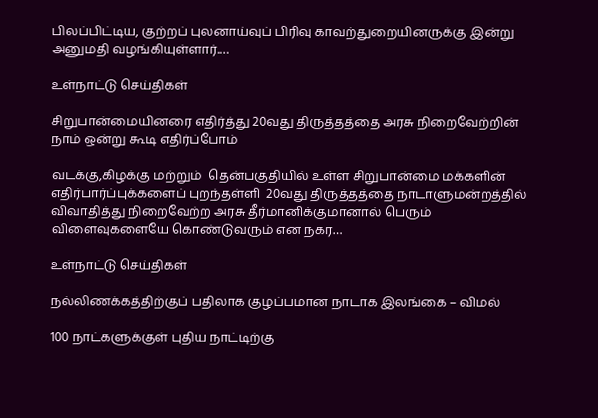பிலப்பிட்டிய, குற்றப் புலனாய்வுப் பிரிவு காவற்துறையினருக்கு இன்று அனுமதி வழங்கியுள்ளார்.…

உள்நாட்டு செய்திகள்

சிறுபான்மையினரை எதிர்த்து 20வது திருத்தத்தை அரசு நிறைவேற்றின் நாம் ஒன்று கூடி எதிர்ப்போம்

வடக்கு,கிழக்கு மற்றும்  தென்பகுதியில் உள்ள சிறுபான்மை மக்களின் எதிர்பார்ப்புக்களைப் புறந்தள்ளி  20வது திருத்தத்தை நாடாளுமன்றத்தில் விவாதித்து நிறைவேற்ற அரசு தீர்மானிக்குமானால் பெரும் விளைவுகளையே கொண்டுவரும் என நகர…

உள்நாட்டு செய்திகள்

நல்லிணக்கத்திற்குப் பதிலாக குழப்பமான நாடாக இலங்கை – விமல்

100 நாட்களுக்குள் புதிய நாட்டிற்கு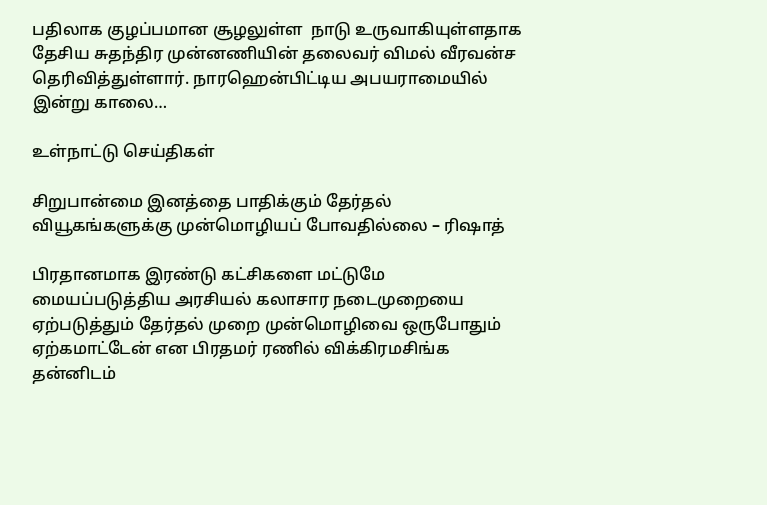பதிலாக குழப்பமான சூழலுள்ள  நாடு உருவாகியுள்ளதாக தேசிய சுதந்திர முன்னணியின் தலைவர் விமல் வீரவன்ச தெரிவித்துள்ளார். நாரஹென்பிட்டிய அபயராமையில் இன்று காலை…

உள்நாட்டு செய்திகள்

சிறுபான்மை இனத்தை பாதிக்கும் தேர்தல் வியூகங்களுக்கு முன்மொழியப் போவதில்லை – ரிஷாத்

பிரதானமாக இரண்டு கட்சிகளை மட்டுமே மையப்படுத்திய அரசியல் கலாசார நடைமுறையை ஏற்படுத்தும் தேர்தல் முறை முன்மொழிவை ஒருபோதும் ஏற்கமாட்டேன் என பிரதமர் ரணில் விக்கிரமசிங்க தன்னிடம்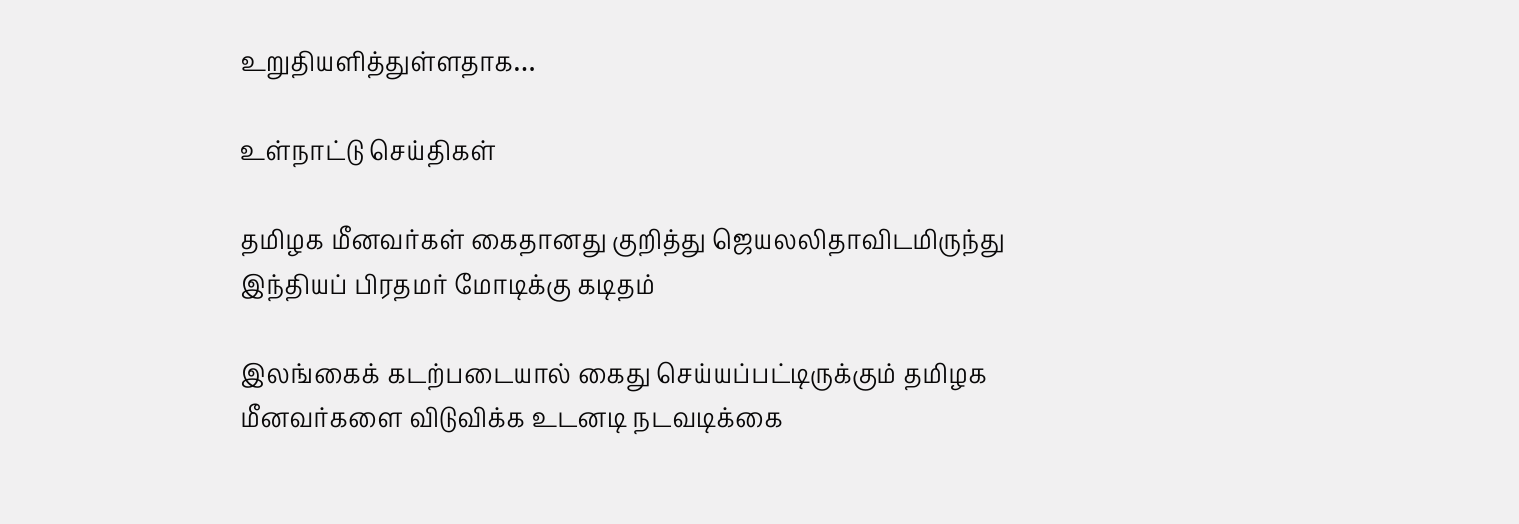உறுதியளித்துள்ளதாக…

உள்நாட்டு செய்திகள்

தமிழக மீனவர்கள் கைதானது குறித்து ஜெயலலிதாவிடமிருந்து இந்தியப் பிரதமர் மோடிக்கு கடிதம்

இலங்கைக் கடற்படையால் கைது செய்யப்பட்டிருக்கும் தமிழக மீனவர்களை விடுவிக்க உடனடி நடவடிக்கை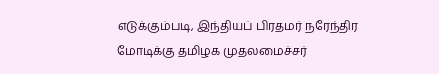எடுக்கும்படி, இந்தியப் பிரதமர் நரேந்திர மோடிக்கு தமிழக முதலமைச்சர்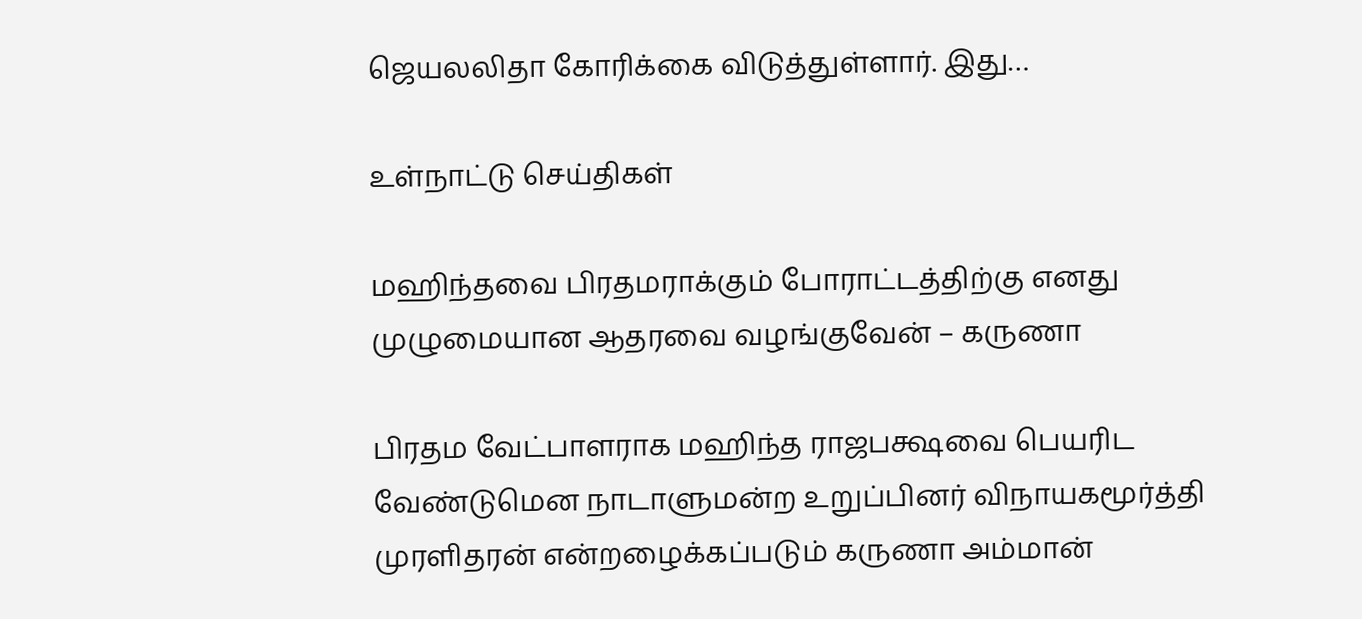ஜெயலலிதா கோரிக்கை விடுத்துள்ளார். இது…

உள்நாட்டு செய்திகள்

மஹிந்தவை பிரதமராக்கும் போராட்டத்திற்கு எனது முழுமையான ஆதரவை வழங்குவேன் – கருணா

பிரதம வேட்பாளராக மஹிந்த ராஜபக்ஷவை பெயரிட வேண்டுமென நாடாளுமன்ற உறுப்பினர் விநாயகமூர்த்தி முரளிதரன் என்றழைக்கப்படும் கருணா அம்மான்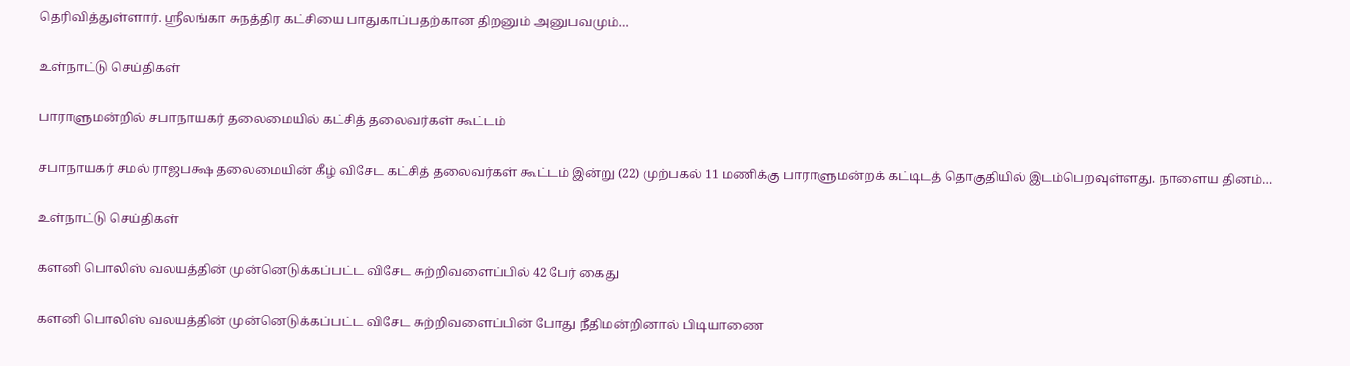தெரிவித்துள்ளார். ஸ்ரீலங்கா சுநத்திர கட்சியை பாதுகாப்பதற்கான திறனும் அனுபவமும்…

உள்நாட்டு செய்திகள்

பாராளுமன்றில் சபாநாயகர் தலைமையில் கட்சித் தலைவர்கள் கூட்டம்

சபாநாயகர் சமல் ராஜபக்ஷ தலைமையின் கீழ் விசேட கட்சித் தலைவர்கள் கூட்டம் இன்று (22) முற்பகல் 11 மணிக்கு பாராளுமன்றக் கட்டிடத் தொகுதியில் இடம்பெறவுள்ளது. நாளைய தினம்…

உள்நாட்டு செய்திகள்

களனி பொலிஸ் வலயத்தின் முன்னெடுக்கப்பட்ட விசேட சுற்றிவளைப்பில் 42 பேர் கைது

களனி பொலிஸ் வலயத்தின் முன்னெடுக்கப்பட்ட விசேட சுற்றிவளைப்பின் போது நீதிமன்றினால் பிடியாணை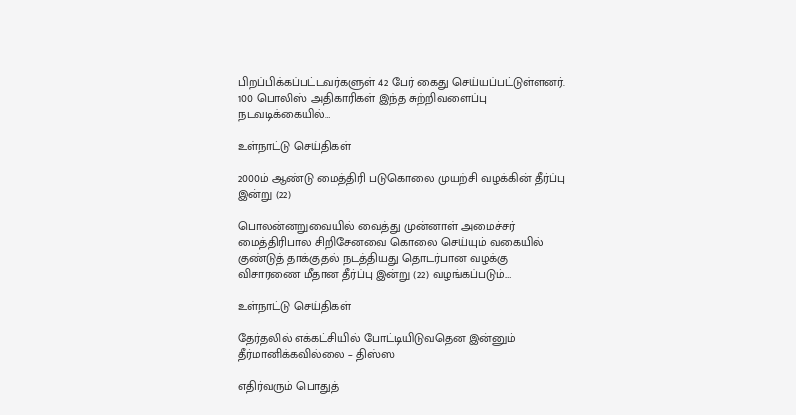பிறப்பிக்கப்பட்டவர்களுள் 42 பேர் கைது செய்யப்பட்டுள்ளனர். 100 பொலிஸ் அதிகாரிகள் இந்த சுற்றிவளைப்பு நடவடிக்கையில்…

உள்நாட்டு செய்திகள்

2000ம் ஆண்டு மைத்திரி படுகொலை முயற்சி வழக்கின் தீர்ப்பு இன்று (22)

பொலன்னறுவையில் வைத்து முன்னாள் அமைச்சர் மைத்திரிபால சிறிசேனவை கொலை செய்யும் வகையில் குண்டுத் தாக்குதல் நடத்தியது தொடர்பான வழக்கு விசாரணை மீதான தீர்ப்பு இன்று (22) வழங்கப்படும்.…

உள்நாட்டு செய்திகள்

தேர்தலில் எக்கட்சியில் போட்டியிடுவதென இன்னும் தீர்மானிக்கவில்லை – திஸ்ஸ

எதிர்வரும் பொதுத்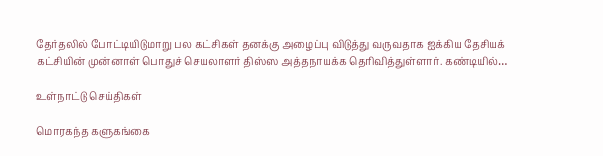தேர்தலில் போட்டியிடுமாறு பல கட்சிகள் தனக்கு அழைப்பு விடுத்து வருவதாக ஐக்கிய தேசியக் கட்சியின் முன்னாள் பொதுச் செயலாளர் திஸ்ஸ அத்தநாயக்க தெரிவித்துள்ளார். கண்டியில்…

உள்நாட்டு செய்திகள்

மொரகந்த களுகங்கை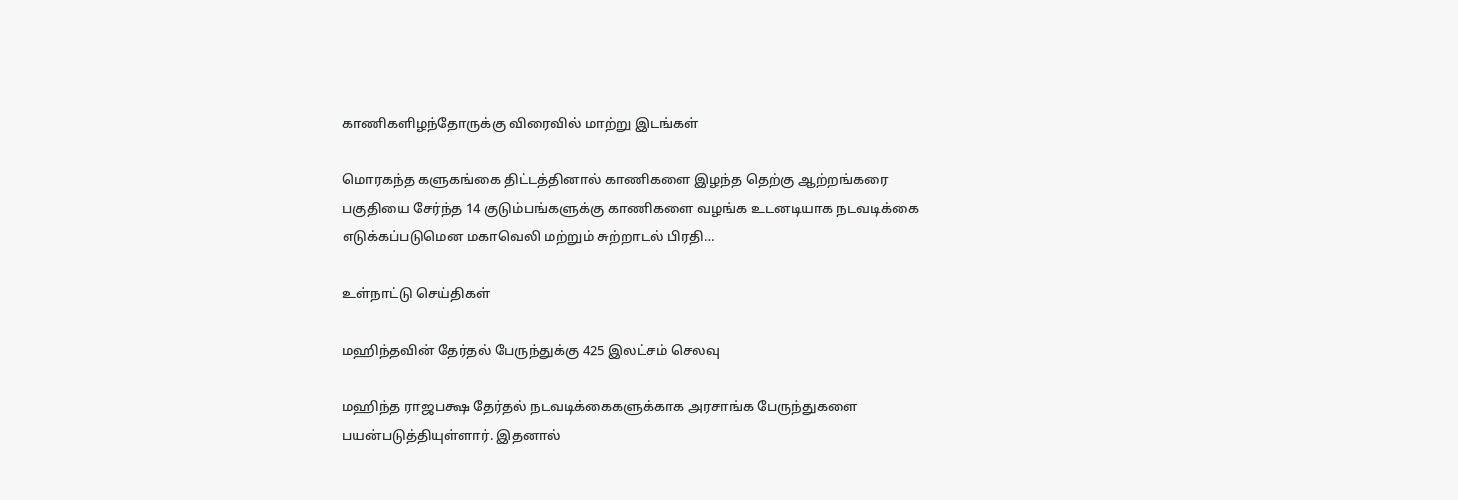காணிகளிழந்தோருக்கு விரைவில் மாற்று இடங்கள்

மொரகந்த களுகங்கை திட்டத்தினால் காணிகளை இழந்த தெற்கு ஆற்றங்கரை பகுதியை சேர்ந்த 14 குடும்பங்களுக்கு காணிகளை வழங்க உடனடியாக நடவடிக்கை எடுக்கப்படுமென மகாவெலி மற்றும் சுற்றாடல் பிரதி…

உள்நாட்டு செய்திகள்

மஹிந்தவின் தேர்தல் பேருந்துக்கு 425 இலட்சம் செலவு

மஹிந்த ராஜபக்ஷ தேர்தல் நடவடிக்கைகளுக்காக அரசாங்க பேருந்துகளை பயன்படுத்தியுள்ளார். இதனால்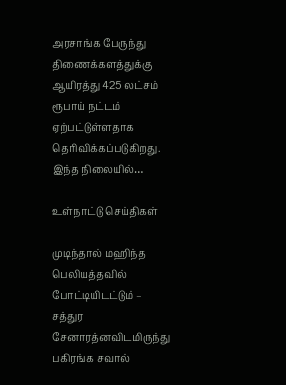அரசாங்க பேருந்து திணைக்களத்துக்கு ஆயிரத்து 425 லட்சம் ரூபாய் நட்டம் ஏற்பட்டுள்ளதாக தெரிவிக்கப்படுகிறது. இந்த நிலையில்…

உள்நாட்டு செய்திகள்

முடிந்தால் மஹிந்த பெலியத்தவில் போட்டியிடட்டும் – சத்துர சேனாரத்னவிடமிருந்து பகிரங்க சவால்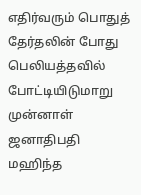எதிர்வரும் பொதுத் தேர்தலின் போது பெலியத்தவில் போட்டியிடுமாறு முன்னாள் ஜனாதிபதி மஹிந்த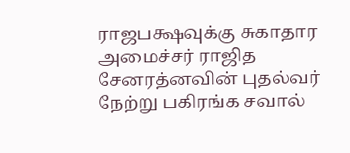ராஜபக்ஷவுக்கு சுகாதார அமைச்சர் ராஜித சேனரத்னவின் புதல்வர்  நேற்று பகிரங்க சவால்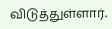விடுத்துள்ளார்.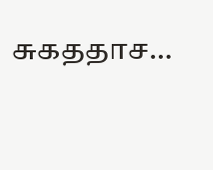சுகததாச…